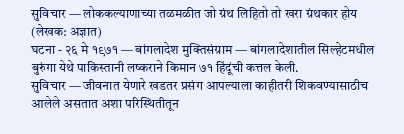सुविचार — लोककल्याणाच्या तळमळीत जो ग्रंथ लिहितो तो खरा ग्रंथकार होय (लेखक: अज्ञात)
घटना - २६ मे १९७१ — बांगलादेश मुक्तिसंग्राम — बांगलादेशातील सिल्हेटमधील बुरुंगा येथे पाकिस्तानी लष्कराने किमान ७१ हिंदूंची कत्तल केली.
सुविचार — जीवनात येणारे खडतर प्रसंग आपल्याला काहीतरी शिकवण्यासाठीच आलेले असतात अशा परिस्थितीतून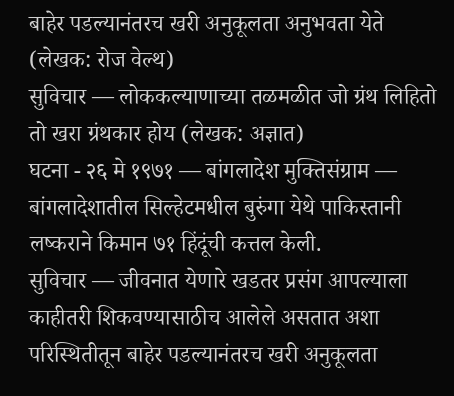बाहेर पडल्यानंतरच खरी अनुकूलता अनुभवता येते (लेखक: रोज वेल्थ)
सुविचार — लोककल्याणाच्या तळमळीत जो ग्रंथ लिहितो तो खरा ग्रंथकार होय (लेखक: अज्ञात)
घटना - २६ मे १९७१ — बांगलादेश मुक्तिसंग्राम — बांगलादेशातील सिल्हेटमधील बुरुंगा येथे पाकिस्तानी लष्कराने किमान ७१ हिंदूंची कत्तल केली.
सुविचार — जीवनात येणारे खडतर प्रसंग आपल्याला काहीतरी शिकवण्यासाठीच आलेले असतात अशा परिस्थितीतून बाहेर पडल्यानंतरच खरी अनुकूलता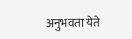अनुभवता येते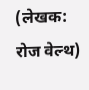(लेखक: रोज वेल्थ)